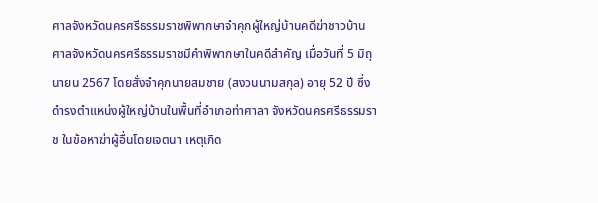ศาลจังหวัดนครศรีธรรมราชพิพากษาจำคุกผู้ใหญ่บ้านคดีฆ่าชาวบ้าน
ศาลจังหวัดนครศรีธรรมราชมีคำพิพากษาในคดีสำคัญ เมื่อวันที่ 5 มิถุนายน 2567 โดยสั่งจำคุกนายสมชาย (สงวนนามสกุล) อายุ 52 ปี ซึ่งดำรงตำแหน่งผู้ใหญ่บ้านในพื้นที่อำเภอท่าศาลา จังหวัดนครศรีธรรมราช ในข้อหาฆ่าผู้อื่นโดยเจตนา เหตุเกิด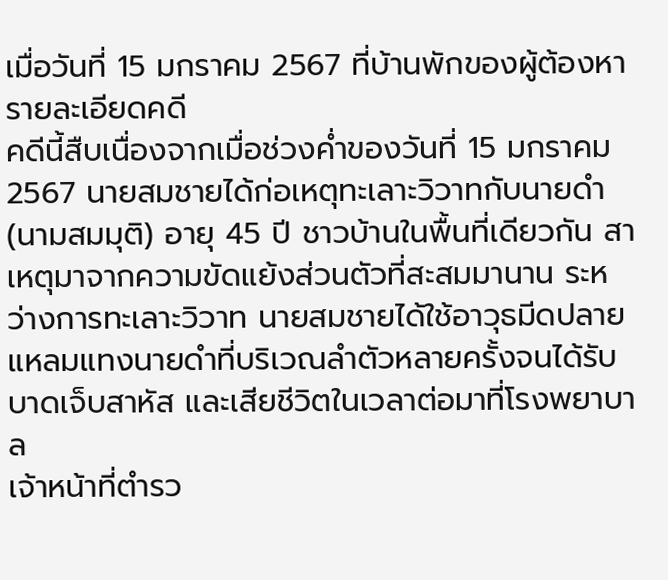เมื่อวันที่ 15 มกราคม 2567 ที่บ้านพักของผู้ต้องหา
รายละเอียดคดี
คดีนี้สืบเนื่องจากเมื่อช่วงค่ำของวันที่ 15 มกราคม 2567 นายสมชายได้ก่อเหตุทะเลาะวิวาทกับนายดำ (นามสมมุติ) อายุ 45 ปี ชาวบ้านในพื้นที่เดียวกัน สาเหตุมาจากความขัดแย้งส่วนตัวที่สะสมมานาน ระหว่างการทะเลาะวิวาท นายสมชายได้ใช้อาวุธมีดปลายแหลมแทงนายดำที่บริเวณลำตัวหลายครั้งจนได้รับบาดเจ็บสาหัส และเสียชีวิตในเวลาต่อมาที่โรงพยาบาล
เจ้าหน้าที่ตำรว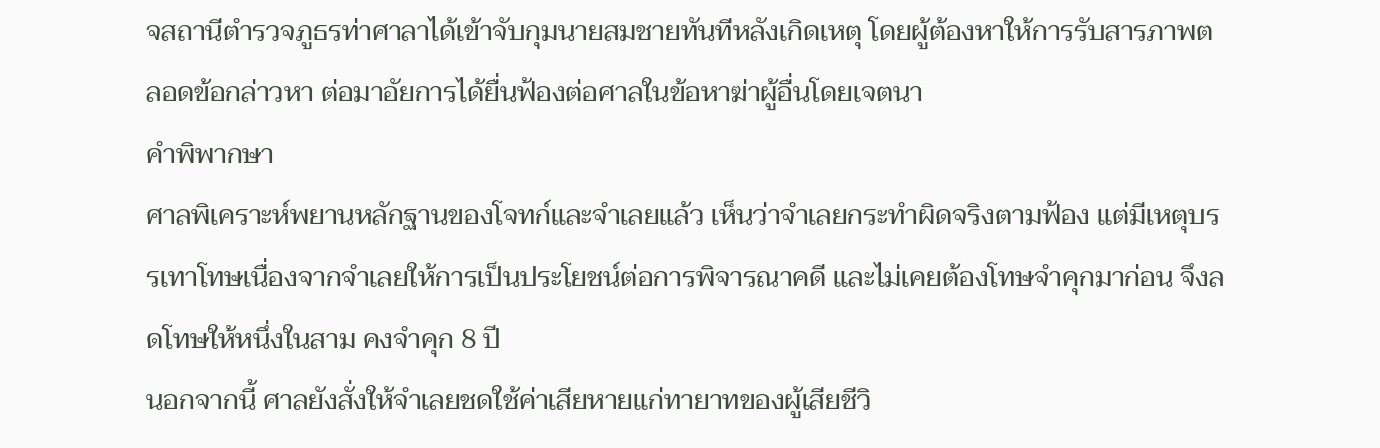จสถานีตำรวจภูธรท่าศาลาได้เข้าจับกุมนายสมชายทันทีหลังเกิดเหตุ โดยผู้ต้องหาให้การรับสารภาพตลอดข้อกล่าวหา ต่อมาอัยการได้ยื่นฟ้องต่อศาลในข้อหาฆ่าผู้อื่นโดยเจตนา
คำพิพากษา
ศาลพิเคราะห์พยานหลักฐานของโจทก์และจำเลยแล้ว เห็นว่าจำเลยกระทำผิดจริงตามฟ้อง แต่มีเหตุบรรเทาโทษเนื่องจากจำเลยให้การเป็นประโยชน์ต่อการพิจารณาคดี และไม่เคยต้องโทษจำคุกมาก่อน จึงลดโทษให้หนึ่งในสาม คงจำคุก 8 ปี
นอกจากนี้ ศาลยังสั่งให้จำเลยชดใช้ค่าเสียหายแก่ทายาทของผู้เสียชีวิ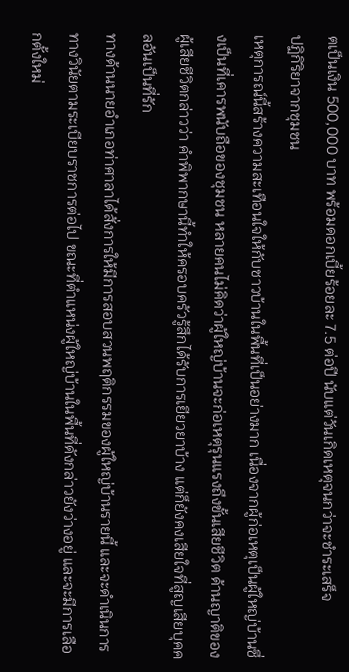ตเป็นเงิน 500,000 บาท พร้อมดอกเบี้ยร้อยละ 7.5 ต่อปี นับแต่วันเกิดเหตุจนกว่าจะชำระเสร็จ
ปฏิกิริยาจากชุมชน
เหตุการณ์นี้สร้างความสะเทือนใจให้กับชาวบ้านในพื้นที่เป็นอย่างมาก เนื่องจากผู้ก่อเหตุเป็นผู้ใหญ่บ้านซึ่งเป็นที่เคารพนับถือของชุมชน หลายคนไม่คิดว่าผู้ใหญ่บ้านจะก่อเหตุรุนแรงถึงขั้นเสียชีวิต ด้านญาติของผู้เสียชีวิตกล่าวว่า คำพิพากษานี้ทำให้ครอบครัวรู้สึกได้รับการเยียวยาบ้าง แต่ก็ยังคงเสียใจที่สูญเสียบุคคลอันเป็นที่รัก
ทางด้านนายอำเภอท่าศาลาได้สั่งการให้มีการสอบสวนพฤติกรรมของผู้ใหญ่บ้านรายนี้ และจะดำเนินการทางวินัยตามระเบียบราชการต่อไป ขณะที่ตำแหน่งผู้ใหญ่บ้านในพื้นที่ดังกล่าวยังว่างอยู่ และจะมีการเลือกตั้งใหม่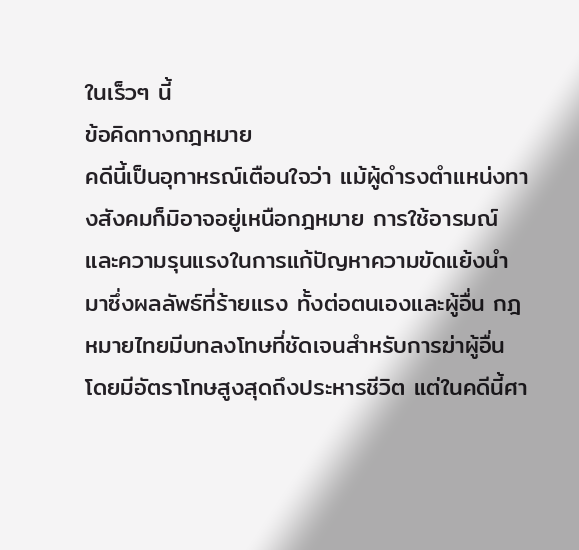ในเร็วๆ นี้
ข้อคิดทางกฎหมาย
คดีนี้เป็นอุทาหรณ์เตือนใจว่า แม้ผู้ดำรงตำแหน่งทางสังคมก็มิอาจอยู่เหนือกฎหมาย การใช้อารมณ์และความรุนแรงในการแก้ปัญหาความขัดแย้งนำมาซึ่งผลลัพธ์ที่ร้ายแรง ทั้งต่อตนเองและผู้อื่น กฎหมายไทยมีบทลงโทษที่ชัดเจนสำหรับการฆ่าผู้อื่น โดยมีอัตราโทษสูงสุดถึงประหารชีวิต แต่ในคดีนี้ศา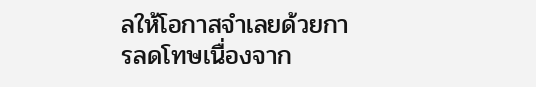ลให้โอกาสจำเลยด้วยการลดโทษเนื่องจาก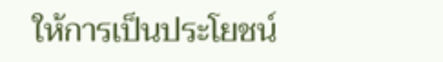ให้การเป็นประโยชน์